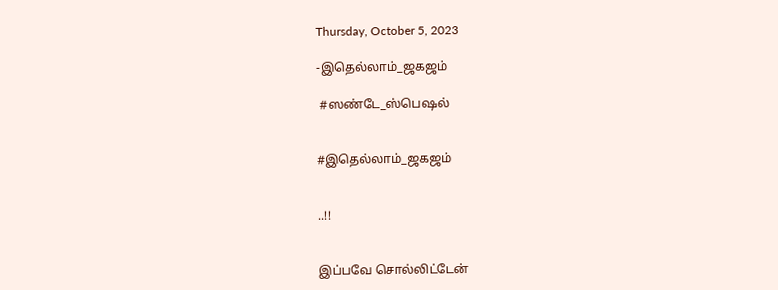Thursday, October 5, 2023

-இதெல்லாம்_ஜகஜம்

 #ஸண்டே_ஸ்பெஷல்


#இதெல்லாம்_ஜகஜம்


..!!


இப்பவே சொல்லிட்டேன்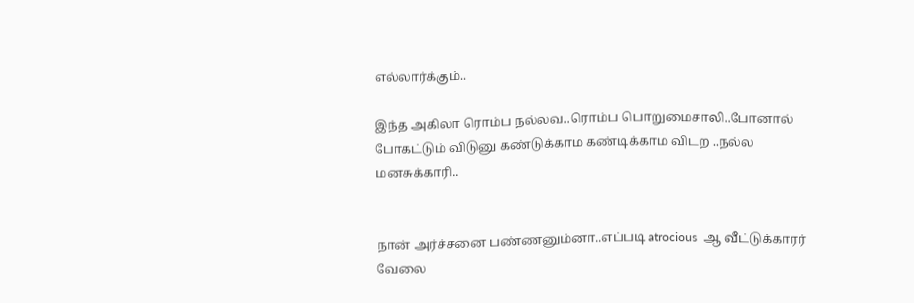எல்லார்க்கும்..

இந்த அகிலா ரொம்ப நல்லவ..ரொம்ப பொறுமைசாலி..போனால் போகட்டும் விடுனு கண்டுக்காம கண்டிக்காம விடற ..நல்ல மனசுக்காரி..


நான் அர்ச்சனை பண்ணனும்னா..எப்படி atrocious  ஆ வீட்டுக்காரர் வேலை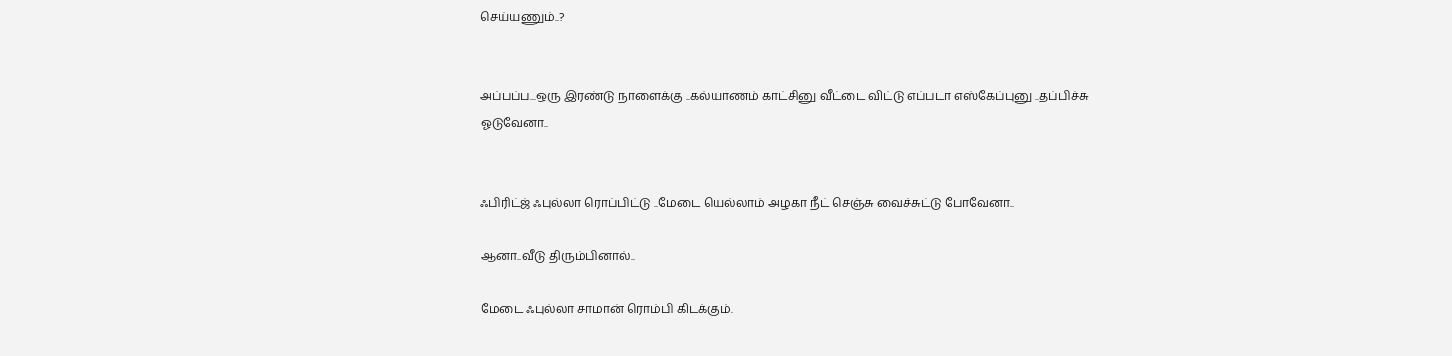செய்யணும்..?


அப்பப்ப...ஒரு இரண்டு நாளைக்கு ..கல்யாணம் காட்சினு வீட்டை விட்டு எப்படா எஸ்கேப்புனு ..தப்பிச்சு ஓடுவேனா..


ஃபிரிட்ஜ் ஃபுல்லா ரொப்பிட்டு ..மேடை யெல்லாம் அழகா நீட் செஞ்சு வைச்சுட்டு போவேனா..

ஆனா..வீடு திரும்பினால்..

மேடை ஃபுல்லா சாமான் ரொம்பி கிடக்கும்.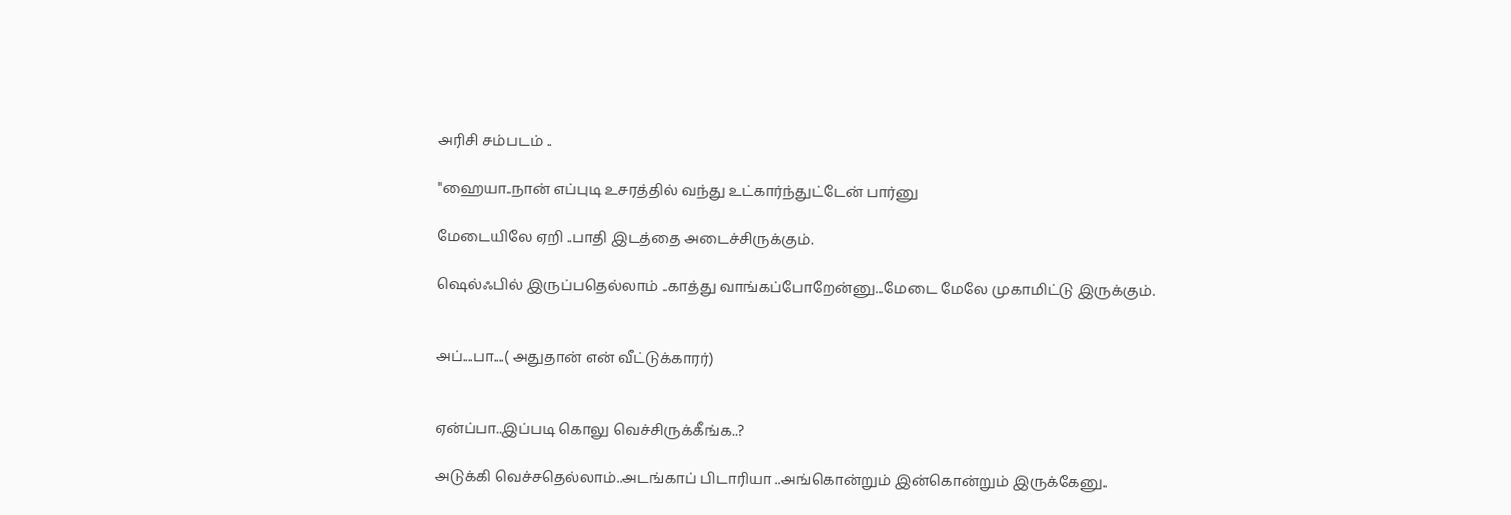அரிசி சம்படம் ..

"ஹையா..நான் எப்புடி உசரத்தில் வந்து உட்கார்ந்துட்டேன் பார்னு

மேடையிலே ஏறி ..பாதி இடத்தை அடைச்சிருக்கும்.

ஷெல்ஃபில் இருப்பதெல்லாம் ..காத்து வாங்கப்போறேன்னு...மேடை மேலே முகாமிட்டு இருக்கும்.


அப்....பா....( அதுதான் என் வீட்டுக்காரர்)


ஏன்ப்பா..இப்படி கொலு வெச்சிருக்கீங்க..?

அடுக்கி வெச்சதெல்லாம்..அடங்காப் பிடாரியா ..அங்கொன்றும் இன்கொன்றும் இருக்கேனு..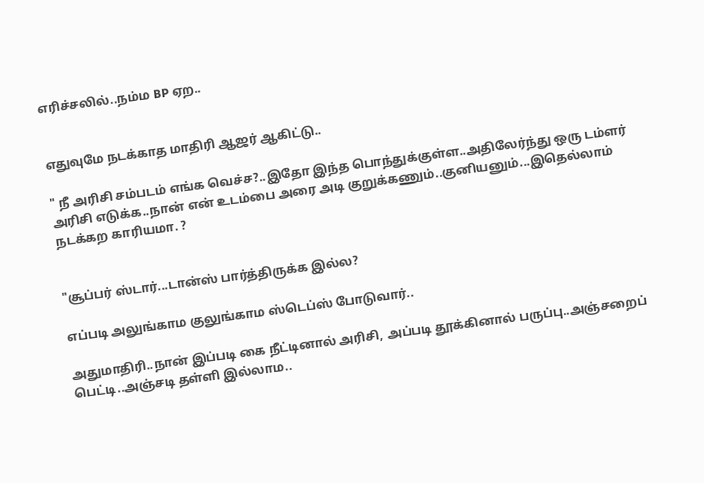எரிச்சலில்..நம்ம BP ஏற..


எதுவுமே நடக்காத மாதிரி ஆஜர் ஆகிட்டு..

" நீ அரிசி சம்படம் எங்க வெச்ச?..இதோ இந்த பொந்துக்குள்ள..அதிலேர்ந்து ஒரு டம்ளர் அரிசி எடுக்க..நான் என் உடம்பை அரை அடி குறுக்கணும்..குனியனும்...இதெல்லாம் நடக்கற காரியமா. ?


"சூப்பர் ஸ்டார்...டான்ஸ் பார்த்திருக்க இல்ல?

எப்படி அலுங்காம குலுங்காம ஸ்டெப்ஸ் போடுவார்..

அதுமாதிரி..நான் இப்படி கை நீட்டினால் அரிசி, அப்படி தூக்கினால் பருப்பு..அஞ்சறைப் பெட்டி..அஞ்சடி தள்ளி இல்லாம..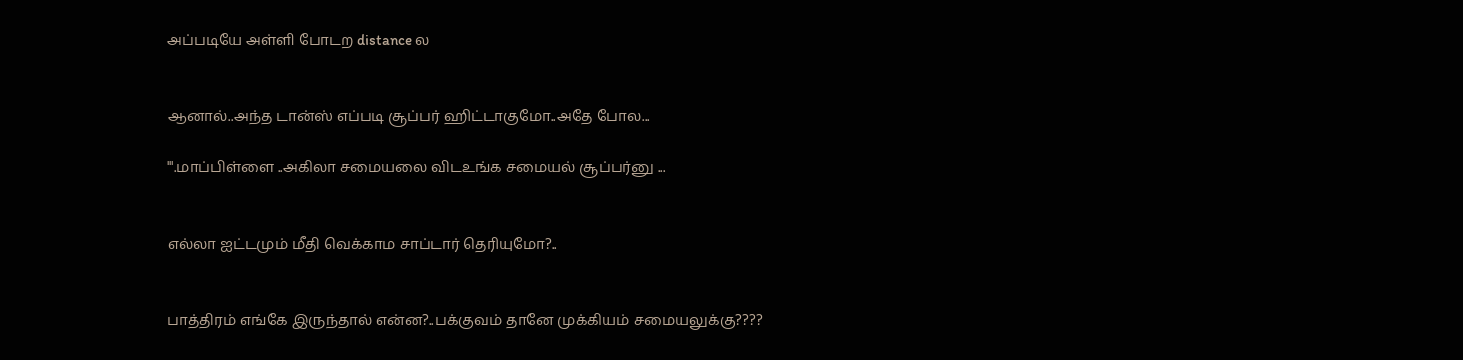அப்படியே அள்ளி போடற distance ல


ஆனால்..அந்த டான்ஸ் எப்படி சூப்பர் ஹிட்டாகுமோ..அதே போல...

'".மாப்பிள்ளை ..அகிலா சமையலை விடஉங்க சமையல் சூப்பர்னு ...


எல்லா ஐட்டமும் மீதி வெக்காம சாப்டார் தெரியுமோ?..


பாத்திரம் எங்கே இருந்தால் என்ன?..பக்குவம் தானே முக்கியம் சமையலுக்கு????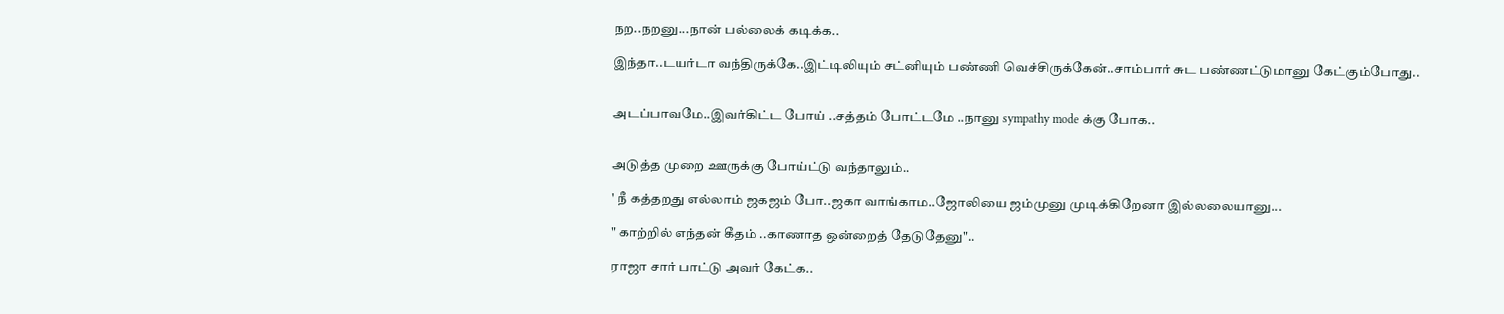நற..நறனு...நான் பல்லைக் கடிக்க..

இந்தா..டயர்டா வந்திருக்கே..இட்டிலியும் சட்னியும் பண்ணி வெச்சிருக்கேன்..சாம்பார் சுட பண்ணட்டுமானு கேட்கும்போது..


அடப்பாவமே..இவர்கிட்ட போய் ..சத்தம் போட்டமே ..நானு sympathy mode க்கு போக..


அடுத்த முறை ஊருக்கு போய்ட்டு வந்தாலும்..

' நீ கத்தறது எல்லாம் ஜகஜம் போ..ஜகா வாங்காம..ஜோலியை ஜம்முனு முடிக்கிறேனா இல்லலையானு...

" காற்றில் எந்தன் கீதம் ..காணாத ஒன்றைத் தேடுதேனு"..

ராஜா சார் பாட்டு அவர் கேட்க..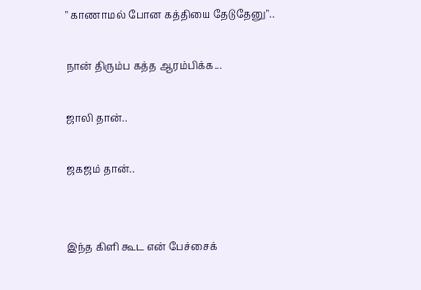" காணாமல் போன கத்தியை தேடுதேனு"..

நான் திரும்ப கத்த ஆரம்பிக்க...

ஜாலி தான்..

ஜகஜம் தான்..


இந்த கிளி கூட என் பேச்சைக்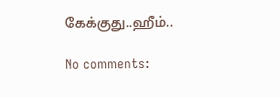கேக்குது..ஹீம்..

No comments: